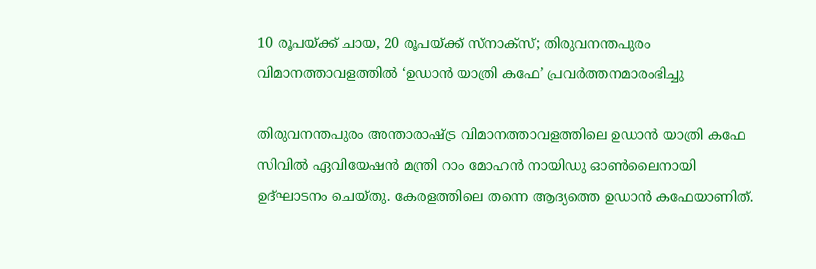10 രൂപയ്ക്ക് ചായ, 20 രൂപയ്ക്ക് സ്നാക്സ്; തിരുവനന്തപുരം വിമാനത്താവളത്തിൽ ‘ഉഡാൻ യാത്രി കഫേ’ പ്രവർത്തനമാരംഭിച്ചു

തിരുവനന്തപുരം അന്താരാഷ്ട്ര വിമാനത്താവളത്തിലെ ഉഡാൻ യാത്രി കഫേ സിവിൽ ഏവിയേഷൻ മന്ത്രി റാം മോഹൻ നായിഡു ഓൺലൈനായി ഉദ്ഘാടനം ചെയ്തു. കേരളത്തിലെ തന്നെ ആദ്യത്തെ ഉഡാൻ കഫേയാണിത്.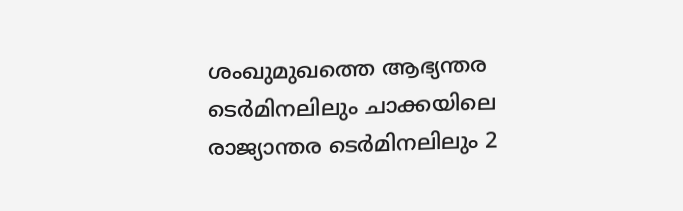ശംഖുമുഖത്തെ ആഭ്യന്തര ടെർമിനലിലും ചാക്കയിലെ രാജ്യാന്തര ടെർമിനലിലും 2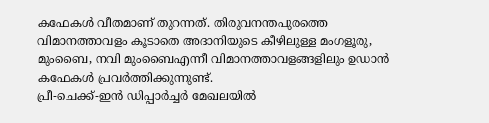കഫേകൾ വീതമാണ് തുറന്നത്. തിരുവനന്തപുരത്തെ വിമാനത്താവളം കൂടാതെ അദാനിയുടെ കീഴിലുള്ള മംഗളൂരു, മുംബൈ, നവി മുംബൈഎന്നീ വിമാനത്താവളങ്ങളിലും ഉഡാൻ കഫേകൾ പ്രവർത്തിക്കുന്നുണ്ട്.
പ്രീ-ചെക്ക്-ഇൻ ഡിപ്പാർച്ചർ മേഖലയിൽ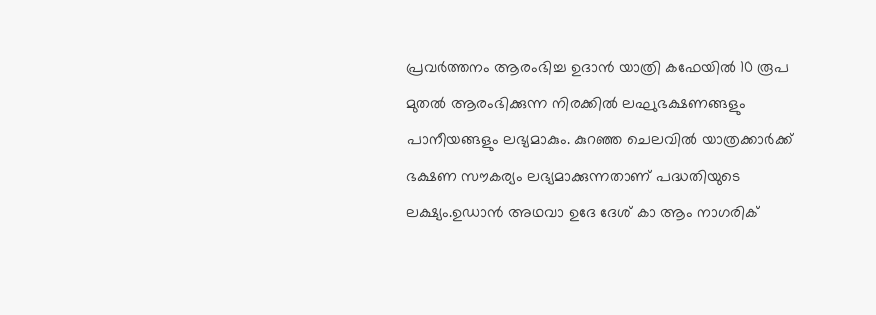പ്രവർത്തനം ആരംഭിച്ച ഉദാൻ യാത്രി കഫേയിൽ 10 രൂപ മുതൽ ആരംഭിക്കുന്ന നിരക്കിൽ ലഘുഭക്ഷണങ്ങളും പാനീയങ്ങളും ലഭ്യമാകും. കുറഞ്ഞ ചെലവിൽ യാത്രക്കാർക്ക് ഭക്ഷണ സൗകര്യം ലഭ്യമാക്കുന്നതാണ് പദ്ധതിയുടെ ലക്ഷ്യം.ഉഡാൻ അഥവാ ഉദേ ദേശ് കാ ആം നാഗരിക്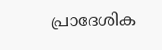പ്രാദേശിക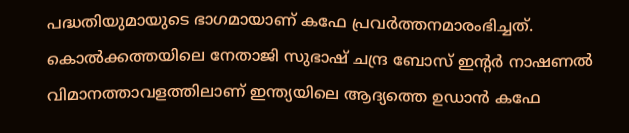പദ്ധതിയുമായുടെ ഭാഗമായാണ് കഫേ പ്രവർത്തനമാരംഭിച്ചത്. കൊൽക്കത്തയിലെ നേതാജി സുഭാഷ് ചന്ദ്ര ബോസ് ഇന്റർ നാഷണൽ വിമാനത്താവളത്തിലാണ് ഇന്ത്യയിലെ ആദ്യത്തെ ഉഡാൻ കഫേ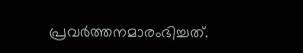പ്രവർത്തനമാരംഭിച്ചത്.